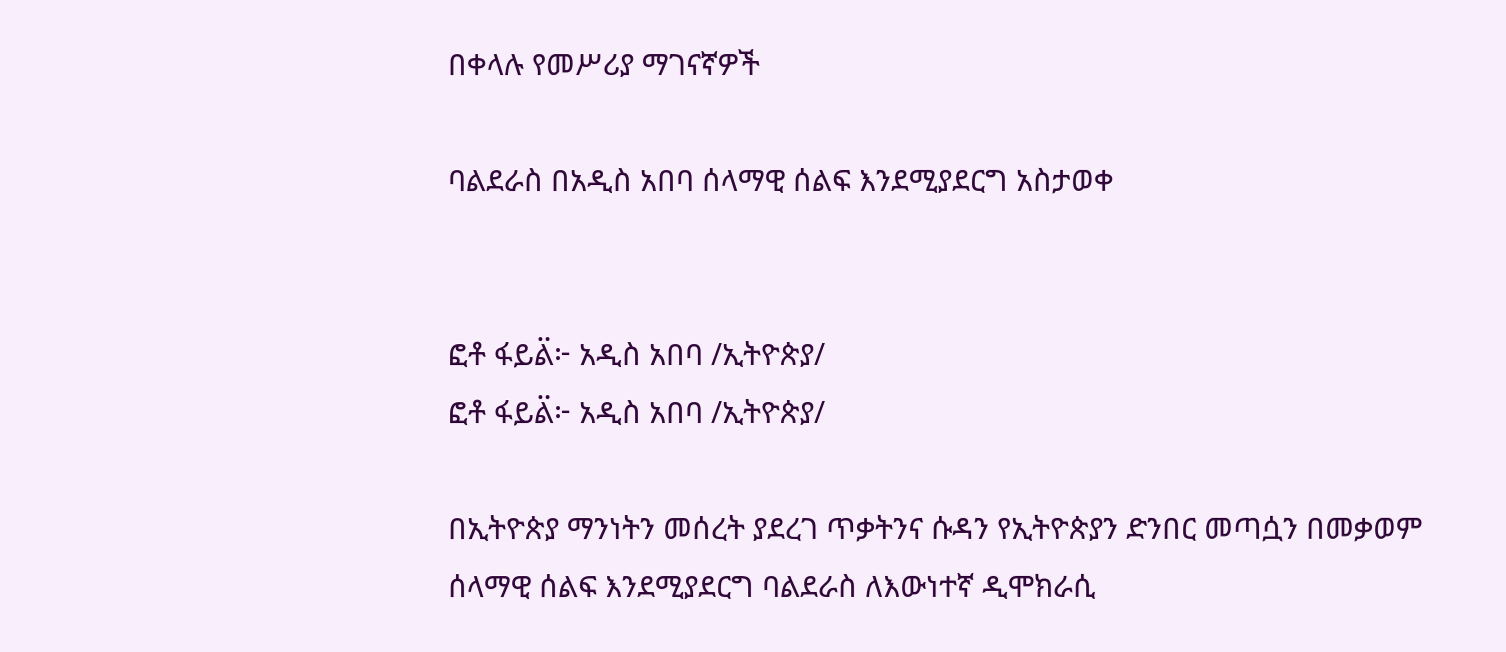በቀላሉ የመሥሪያ ማገናኛዎች

ባልደራስ በአዲስ አበባ ሰላማዊ ሰልፍ እንደሚያደርግ አስታወቀ


ፎቶ ፋይል፟፦ አዲስ አበባ /ኢትዮጵያ/
ፎቶ ፋይል፟፦ አዲስ አበባ /ኢትዮጵያ/

በኢትዮጵያ ማንነትን መሰረት ያደረገ ጥቃትንና ሱዳን የኢትዮጵያን ድንበር መጣሷን በመቃወም ሰላማዊ ሰልፍ እንደሚያደርግ ባልደራስ ለእውነተኛ ዲሞክራሲ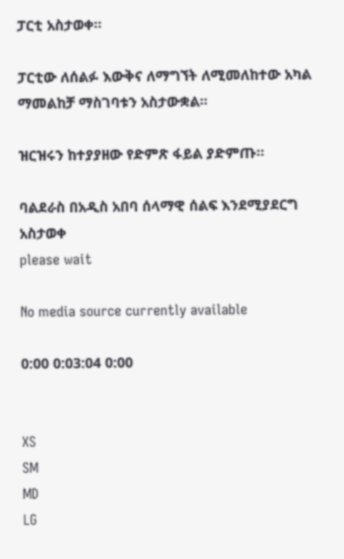ፓርቲ አስታወቀ።

ፓርቲው ለሰልፉ እውቅና ለማግኘት ለሚመለከተው አካል ማመልከቻ ማስገባቱን አስታውቋል።

ዝርዝሩን ከተያያዘው የድምጽ ፋይል ያድምጡ፡፡

ባልደራስ በአዲስ አበባ ሰላማዊ ሰልፍ እንደሚያደርግ አስታወቀ
please wait

No media source currently available

0:00 0:03:04 0:00


XS
SM
MD
LG